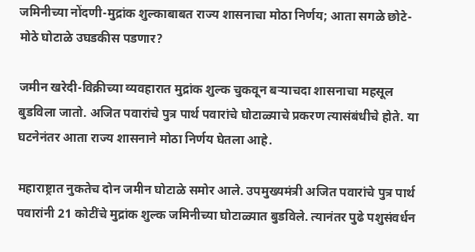जमिनीच्या नोंदणी-मुद्रांक शुल्काबाबत राज्य शासनाचा मोठा निर्णय; आता सगळे छोटे-मोठे घोटाळे उघडकीस पडणार?

जमीन खरेदी-विक्रीच्या व्यवहारात मुद्रांक शुल्क चुकवून बऱ्याचदा शासनाचा महसूल बुडविला जातो. अजित पवारांचे पुत्र पार्थ पवारांचे घोटाळ्याचे प्रकरण त्यासंबंधीचे होते. या घटनेनंतर आता राज्य शासनाने मोठा निर्णय घेतला आहे.

महाराष्ट्रात नुकतेच दोन जमीन घोटाळे समोर आले. उपमुख्यमंत्री अजित पवारांचे पुत्र पार्थ पवारांनी 21 कोटींचे मुद्रांक शुल्क जमिनीच्या घोटाळ्यात बुडविले. त्यानंतर पुढे पशुसंवर्धन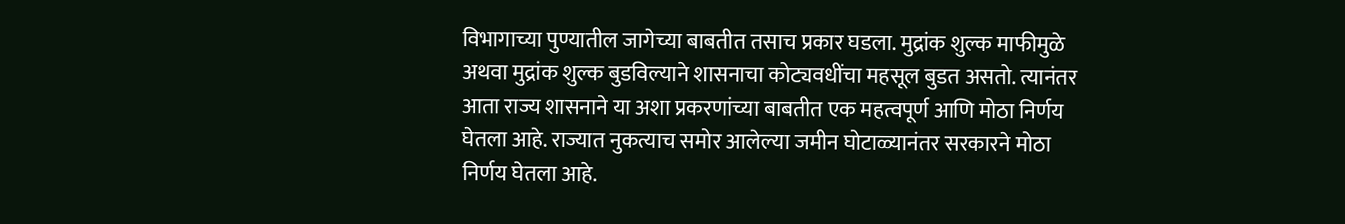विभागाच्या पुण्यातील जागेच्या बाबतीत तसाच प्रकार घडला. मुद्रांक शुल्क माफीमुळे अथवा मुद्रांक शुल्क बुडविल्याने शासनाचा कोट्यवधींचा महसूल बुडत असतो. त्यानंतर आता राज्य शासनाने या अशा प्रकरणांच्या बाबतीत एक महत्वपूर्ण आणि मोठा निर्णय घेतला आहे. राज्यात नुकत्याच समोर आलेल्या जमीन घोटाळ्यानंतर सरकारने मोठा निर्णय घेतला आहे.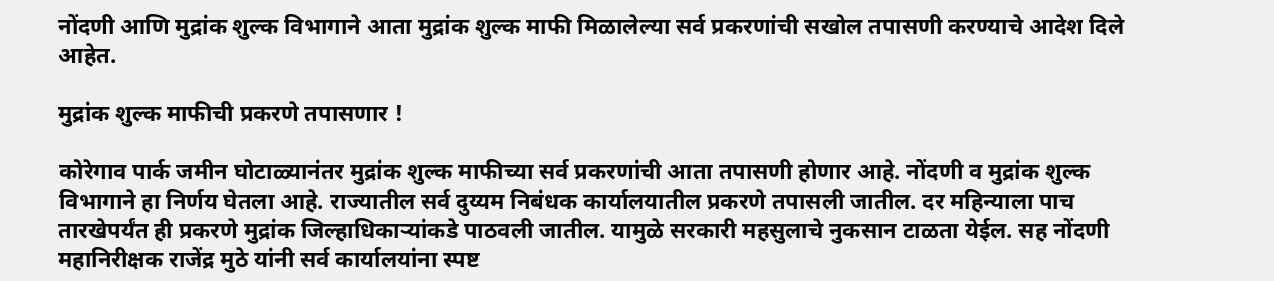नोंदणी आणि मुद्रांक शुल्क विभागाने आता मुद्रांक शुल्क माफी मिळालेल्या सर्व प्रकरणांची सखोल तपासणी करण्याचे आदेश दिले आहेत.

मुद्रांक शुल्क माफीची प्रकरणे तपासणार !

कोरेगाव पार्क जमीन घोटाळ्यानंतर मुद्रांक शुल्क माफीच्या सर्व प्रकरणांची आता तपासणी होणार आहे. नोंदणी व मुद्रांक शुल्क विभागाने हा निर्णय घेतला आहे. राज्यातील सर्व दुय्यम निबंधक कार्यालयातील प्रकरणे तपासली जातील. दर महिन्याला पाच तारखेपर्यंत ही प्रकरणे मुद्रांक जिल्हाधिकाऱ्यांकडे पाठवली जातील. यामुळे सरकारी महसुलाचे नुकसान टाळता येईल. सह नोंदणी महानिरीक्षक राजेंद्र मुठे यांनी सर्व कार्यालयांना स्पष्ट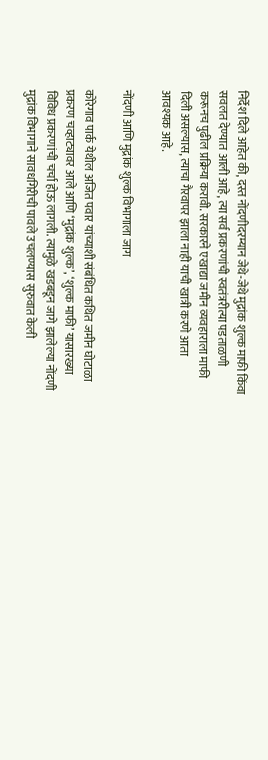निर्देश दिले आहेत की, दस्त नोंदणीदरम्यान जेथे-जेथे मुद्रांक शुल्क माफी किंवा सवलत देण्यात आली आहे, त्या सर्व प्रकरणांची स्वतंत्ररीत्या पडताळणी करूनच पुढील प्रक्रिया करावी. सरकारने एखाद्या जमीन व्यवहाराला माफी दिली असल्यास, त्याचा गैरवापर झाला नाही याची खात्री करणे आता आवश्यक आहे.

नोंदणी आणि मुद्रांक शुल्क विभागाला जाग

कोरेगाव पार्क येथील अजित पवार यांच्याशी संबंधित कथित जमीन घोटाळा प्रकरण चव्हाट्यावर आले आणि ‘मुद्रांक शुल्क’, ‘शुल्क माफी’ यासारख्या विविध प्रकरणांची चर्चा होऊ लागली. त्यामुळे खडबडून जागे झालेल्या नोंदणी मुद्रांक विभागाने सावधगिरीची पावले उचलण्यास सुरुवात केली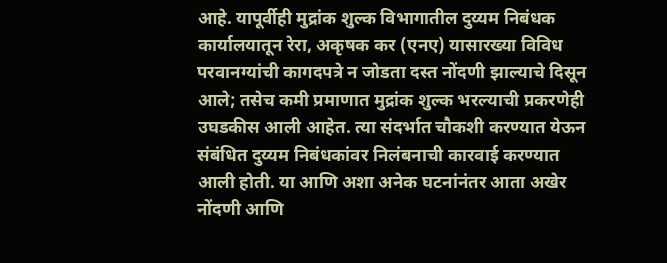आहे. यापूर्वीही मुद्रांक शुल्क विभागातील दुय्यम निबंधक कार्यालयातून रेरा, अकृषक कर (एनए) यासारख्या विविध परवानग्यांची कागदपत्रे न जोडता दस्त नोंदणी झाल्याचे दिसून आले; तसेच कमी प्रमाणात मुद्रांक शुल्क भरल्याची प्रकरणेही उघडकीस आली आहेत. त्या संदर्भात चौकशी करण्यात येऊन संबंधित दुय्यम निबंधकांवर निलंबनाची कारवाई करण्यात आली होती. या आणि अशा अनेक घटनांनंतर आता अखेर नोंदणी आणि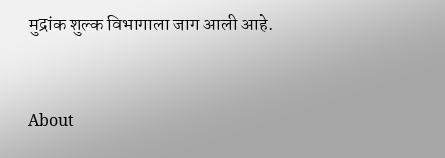मुद्रांक शुल्क विभागाला जाग आली आहे.


About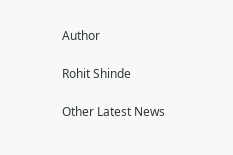Author

Rohit Shinde

Other Latest News